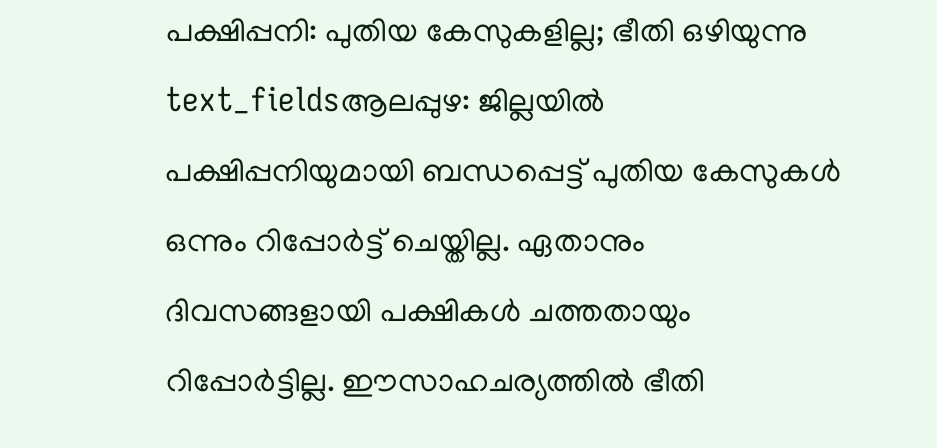പക്ഷിപ്പനി: പുതിയ കേസുകളില്ല; ഭീതി ഒഴിയുന്നു
text_fieldsആലപ്പുഴ: ജില്ലയിൽ പക്ഷിപ്പനിയുമായി ബന്ധപ്പെട്ട് പുതിയ കേസുകൾ ഒന്നും റിപ്പോർട്ട് ചെയ്തില്ല. ഏതാനും ദിവസങ്ങളായി പക്ഷികൾ ചത്തതായും റിപ്പോർട്ടില്ല. ഈസാഹചര്യത്തിൽ ഭീതി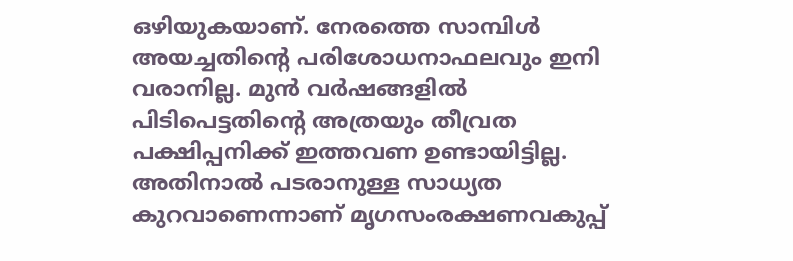ഒഴിയുകയാണ്. നേരത്തെ സാമ്പിൾ അയച്ചതിന്റെ പരിശോധനാഫലവും ഇനി വരാനില്ല. മുൻ വർഷങ്ങളിൽ പിടിപെട്ടതിന്റെ അത്രയും തീവ്രത പക്ഷിപ്പനിക്ക് ഇത്തവണ ഉണ്ടായിട്ടില്ല.
അതിനാൽ പടരാനുള്ള സാധ്യത കുറവാണെന്നാണ് മൃഗസംരക്ഷണവകുപ്പ്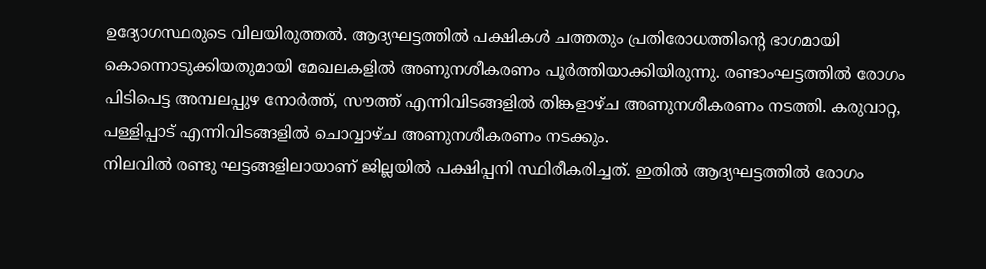ഉദ്യോഗസ്ഥരുടെ വിലയിരുത്തൽ. ആദ്യഘട്ടത്തിൽ പക്ഷികൾ ചത്തതും പ്രതിരോധത്തിന്റെ ഭാഗമായി കൊന്നൊടുക്കിയതുമായി മേഖലകളിൽ അണുനശീകരണം പൂർത്തിയാക്കിയിരുന്നു. രണ്ടാംഘട്ടത്തിൽ രോഗം പിടിപെട്ട അമ്പലപ്പുഴ നോർത്ത്, സൗത്ത് എന്നിവിടങ്ങളിൽ തിങ്കളാഴ്ച അണുനശീകരണം നടത്തി. കരുവാറ്റ, പള്ളിപ്പാട് എന്നിവിടങ്ങളിൽ ചൊവ്വാഴ്ച അണുനശീകരണം നടക്കും.
നിലവിൽ രണ്ടു ഘട്ടങ്ങളിലായാണ് ജില്ലയിൽ പക്ഷിപ്പനി സ്ഥിരീകരിച്ചത്. ഇതിൽ ആദ്യഘട്ടത്തിൽ രോഗം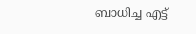ബാധിച്ച എട്ട്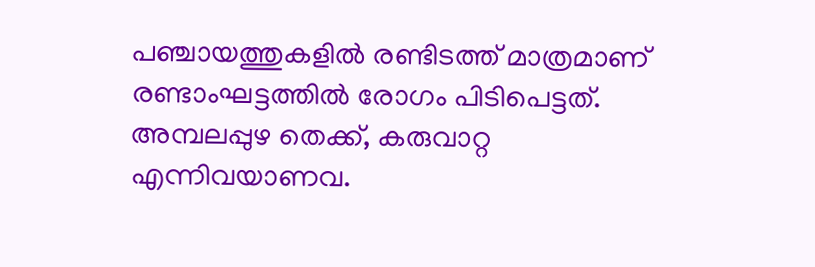പഞ്ചായത്തുകളിൽ രണ്ടിടത്ത് മാത്രമാണ് രണ്ടാംഘട്ടത്തിൽ രോഗം പിടിപെട്ടത്. അമ്പലപ്പുഴ തെക്ക്, കരുവാറ്റ എന്നിവയാണവ.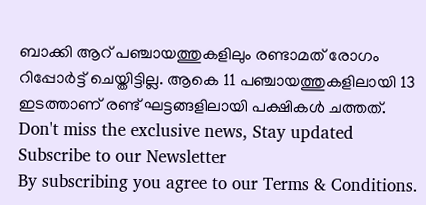ബാക്കി ആറ് പഞ്ചായത്തുകളിലും രണ്ടാമത് രോഗം റിപ്പോർട്ട് ചെയ്തിട്ടില്ല. ആകെ 11 പഞ്ചായത്തുകളിലായി 13 ഇടത്താണ് രണ്ട് ഘട്ടങ്ങളിലായി പക്ഷികൾ ചത്തത്.
Don't miss the exclusive news, Stay updated
Subscribe to our Newsletter
By subscribing you agree to our Terms & Conditions.